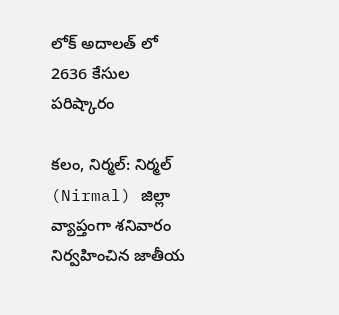లోక్ అదాలత్‌ లో 2636 కేసుల పరిష్కారం

కలం, నిర్మల్: నిర్మల్ (Nirmal) జిల్లా వ్యాప్తంగా శనివారం నిర్వహించిన జాతీయ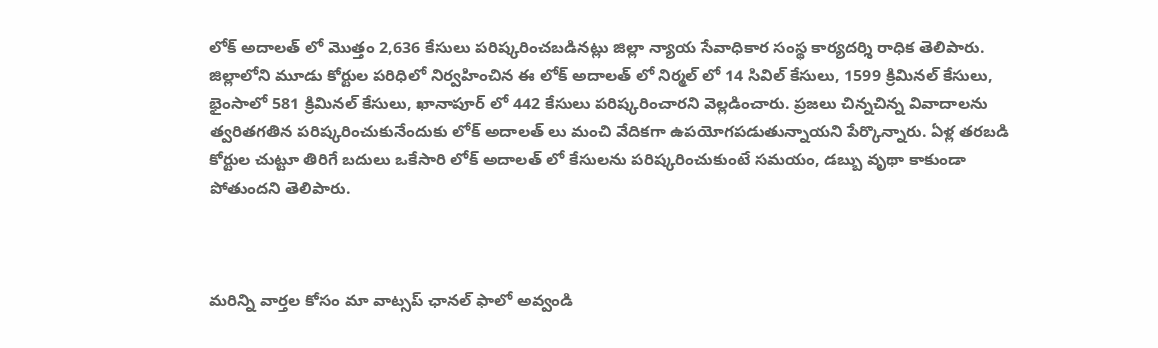లోక్ అదాలత్ లో మొత్తం 2,636 కేసులు పరిష్కరించబడినట్లు జిల్లా న్యాయ సేవాధికార సంస్థ కార్యదర్శి రాధిక తెలిపారు. జిల్లాలోని మూడు కోర్టుల పరిధిలో నిర్వహించిన ఈ లోక్ అదాలత్‌ లో నిర్మల్‌ లో 14 సివిల్ కేసులు, 1599 క్రిమినల్ కేసులు, భైంసాలో 581 క్రిమినల్ కేసులు, ఖానాపూర్ లో 442 కేసులు పరిష్కరించారని వెల్లడించారు. ప్రజలు చిన్నచిన్న వివాదాలను త్వరితగతిన పరిష్కరించుకునేందుకు లోక్ అదాలత్‌ లు మంచి వేదికగా ఉపయోగపడుతున్నాయని పేర్కొన్నారు. ఏళ్ల తరబడి కోర్టుల చుట్టూ తిరిగే బదులు ఒకేసారి లోక్‌ అదాలత్‌ లో కేసులను పరిష్కరించుకుంటే సమయం, డబ్బు వృథా కాకుండా పోతుందని తెలిపారు.



మ‌రిన్ని వార్త‌ల కోసం మా వాట్స‌ప్ ఛాన‌ల్ ఫాలో అవ్వండి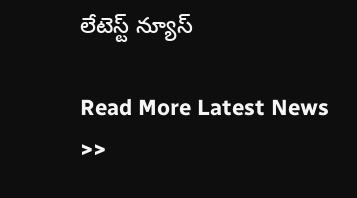లేటెస్ట్ న్యూస్‌

Read More Latest News >>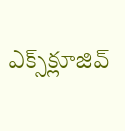ఎక్స్‌క్లూజివ్‌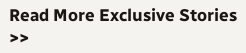Read More Exclusive Stories >>